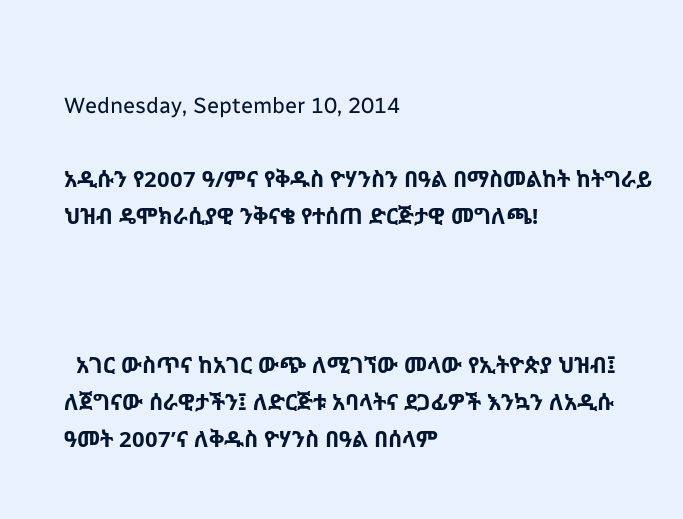Wednesday, September 10, 2014

አዲሱን የ2007 ዓ/ምና የቅዱስ ዮሃንስን በዓል በማስመልከት ከትግራይ ህዝብ ዴሞክራሲያዊ ንቅናቄ የተሰጠ ድርጅታዊ መግለጫ!



  አገር ውስጥና ከአገር ውጭ ለሚገኘው መላው የኢትዮጵያ ህዝብ፤ ለጀግናው ሰራዊታችን፤ ለድርጅቱ አባላትና ደጋፊዎች እንኳን ለአዲሱ ዓመት 2007’ና ለቅዱስ ዮሃንስ በዓል በሰላም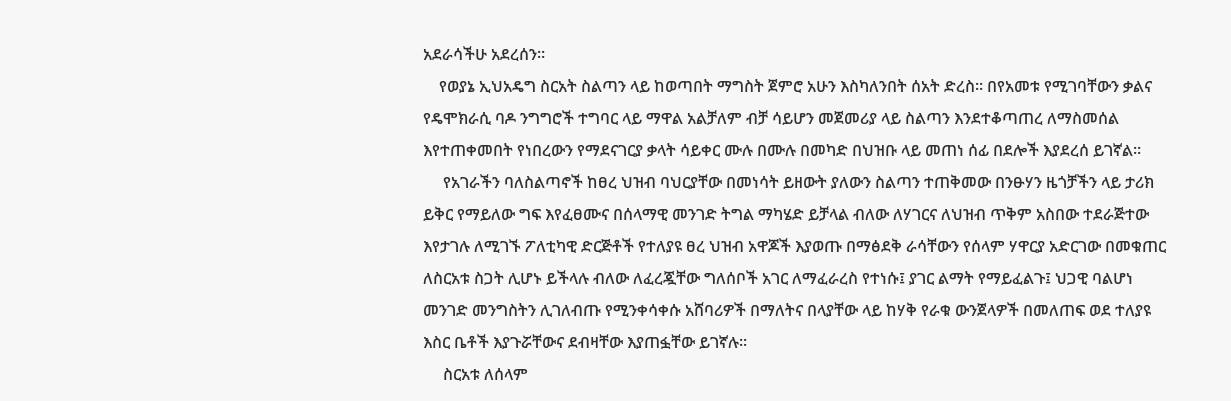አደራሳችሁ አደረሰን።
    የወያኔ ኢህአዴግ ስርአት ስልጣን ላይ ከወጣበት ማግስት ጀምሮ አሁን እስካለንበት ሰአት ድረስ። በየአመቱ የሚገባቸውን ቃልና የዴሞክራሲ ባዶ ንግግሮች ተግባር ላይ ማዋል አልቻለም ብቻ ሳይሆን መጀመሪያ ላይ ስልጣን እንደተቆጣጠረ ለማስመሰል እየተጠቀመበት የነበረውን የማደናገርያ ቃላት ሳይቀር ሙሉ በሙሉ በመካድ በህዝቡ ላይ መጠነ ሰፊ በደሎች እያደረሰ ይገኛል።
     የአገራችን ባለስልጣኖች ከፀረ ህዝብ ባህርያቸው በመነሳት ይዘውት ያለውን ስልጣን ተጠቅመው በንፁሃን ዜጎቻችን ላይ ታሪክ ይቅር የማይለው ግፍ እየፈፀሙና በሰላማዊ መንገድ ትግል ማካሄድ ይቻላል ብለው ለሃገርና ለህዝብ ጥቅም አስበው ተደራጅተው እየታገሉ ለሚገኙ ፖለቲካዊ ድርጅቶች የተለያዩ ፀረ ህዝብ አዋጆች እያወጡ በማፅደቅ ራሳቸውን የሰላም ሃዋርያ አድርገው በመቁጠር ለስርአቱ ስጋት ሊሆኑ ይችላሉ ብለው ለፈረጇቸው ግለሰቦች አገር ለማፈራረስ የተነሱ፤ ያገር ልማት የማይፈልጉ፤ ህጋዊ ባልሆነ መንገድ መንግስትን ሊገለብጡ የሚንቀሳቀሱ አሸባሪዎች በማለትና በላያቸው ላይ ከሃቅ የራቁ ውንጀላዎች በመለጠፍ ወደ ተለያዩ እስር ቤቶች እያጉሯቸውና ደብዛቸው እያጠፏቸው ይገኛሉ።
     ስርአቱ ለሰላም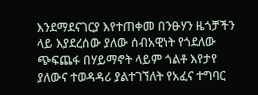እንደማደናገርያ እየተጠቀመ በንፁሃን ዜጎቻችን ላይ እያደረሰው ያለው ሰብአዊነት የጎደለው ጭፍጨፋ በሃይማኖት ላይም ጎልቶ እየታየ ያለውና ተወዳዳሪ ያልተገኘለት የአፈና ተግባር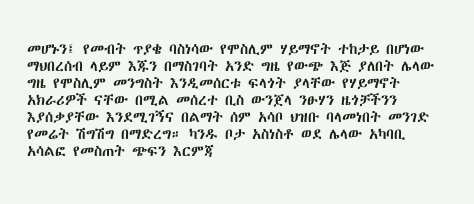መሆኑን፤ የመብት ጥያቄ ባስነሳው የሞስሊም ሃይማኖት ተከታይ በሆነው ማህበረሰብ ላይም እጁን በማስገባት አንድ ግዜ የውጭ እጅ ያለበት ሌላው ግዜ የሞስሊም መንግስት እንዲመሰርቱ ፍላጎት ያላቸው የሃይማኖት አክራሪዎች ናቸው በሚል መሰረተ ቢስ ውንጀላ ንፁሃን ዜጎቻችንን እያሰቃያቸው እንደሚገኝና በልማት ሰም አሳቦ ህዝቡ ባላመነበት መንገድ የመሬት ሽግሽግ በማድረግ። ካንዱ ቦታ አስነስቶ ወደ ሌላው አካባቢ አሳልፎ የመስጠት ጭፍን እርምጃ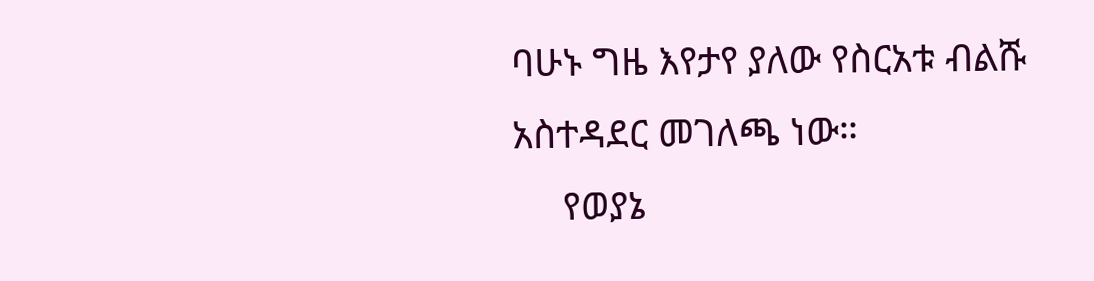ባሁኑ ግዜ እየታየ ያለው የስርአቱ ብልሹ አስተዳደር መገለጫ ነው።
     የወያኔ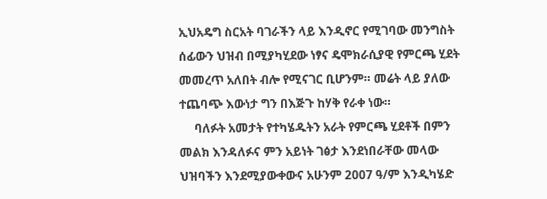ኢህአዴግ ስርአት ባገራችን ላይ እንዲኖር የሚገባው መንግስት ሰፊውን ህዝብ በሚያካሂደው ነፃና ዴሞክራሲያዊ የምርጫ ሂደት መመረጥ አለበት ብሎ የሚናገር ቢሆንም። መሬት ላይ ያለው ተጨባጭ እውነታ ግን በእጅጉ ከሃቅ የራቀ ነው።
     ባለፉት አመታት የተካሄዱትን አራት የምርጫ ሂደቶች በምን መልክ እንዳለፉና ምን አይነት ገፅታ እንደነበራቸው መላው ህዝባችን እንደሚያውቀውና አሁንም 2007 ዓ/ም እንዲካሄድ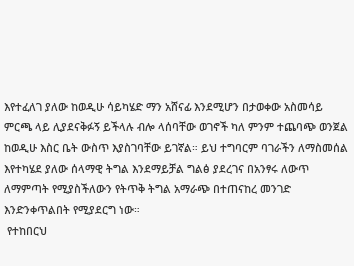እየተፈለገ ያለው ከወዲሁ ሳይካሄድ ማን አሸናፊ እንደሚሆን በታወቀው አስመሳይ ምርጫ ላይ ሊያደናቅፉኝ ይችላሉ ብሎ ላሰባቸው ወገኖች ካለ ምንም ተጨባጭ ወንጀል ከወዲሁ እስር ቤት ውስጥ እያስገባቸው ይገኛል። ይህ ተግባርም ባገራችን ለማስመሰል እየተካሄደ ያለው ሰላማዊ ትግል እንደማይቻል ግልፅ ያደረገና በአንፃሩ ለውጥ ለማምጣት የሚያስችለውን የትጥቅ ትግል አማራጭ በተጠናከረ መንገድ እንድንቀጥልበት የሚያደርግ ነው።
 የተከበርህ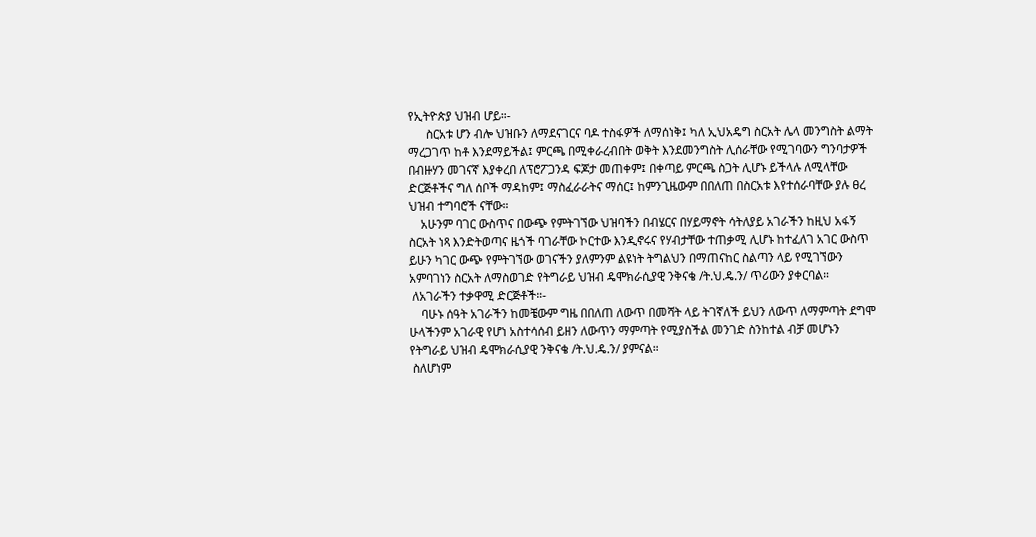የኢትዮጵያ ህዝብ ሆይ።-
      ስርአቱ ሆን ብሎ ህዝቡን ለማደናገርና ባዶ ተስፋዎች ለማሰነቅ፤ ካለ ኢህአዴግ ስርአት ሌላ መንግስት ልማት ማረጋገጥ ከቶ እንደማይችል፤ ምርጫ በሚቀራረብበት ወቅት እንደመንግስት ሊሰራቸው የሚገባውን ግንባታዎች በብዙሃን መገናኛ እያቀረበ ለፕሮፖጋንዳ ፍጆታ መጠቀም፤ በቀጣይ ምርጫ ስጋት ሊሆኑ ይችላሉ ለሚላቸው ድርጅቶችና ግለ ሰቦች ማዳከም፤ ማስፈራራትና ማሰር፤ ከምንጊዜውም በበለጠ በስርአቱ እየተሰራባቸው ያሉ ፀረ ህዝብ ተግባሮች ናቸው።
    አሁንም ባገር ውስጥና በውጭ የምትገኘው ህዝባችን በብሄርና በሃይማኖት ሳትለያይ አገራችን ከዚህ አፋኝ ስርአት ነጻ እንድትወጣና ዜጎች ባገራቸው ኮርተው እንዲኖሩና የሃብታቸው ተጠቃሚ ሊሆኑ ከተፈለገ አገር ውስጥ ይሁን ካገር ውጭ የምትገኘው ወገናችን ያለምንም ልዩነት ትግልህን በማጠናከር ስልጣን ላይ የሚገኘውን አምባገነን ስርአት ለማስወገድ የትግራይ ህዝብ ዴሞክራሲያዊ ንቅናቄ /ት.ህ.ዴ.ን/ ጥሪውን ያቀርባል።
 ለአገራችን ተቃዋሚ ድርጅቶች።-
    ባሁኑ ሰዓት አገራችን ከመቼውም ግዜ በበለጠ ለውጥ በመሻት ላይ ትገኛለች ይህን ለውጥ ለማምጣት ደግሞ ሁላችንም አገራዊ የሆነ አስተሳሰብ ይዘን ለውጥን ማምጣት የሚያስችል መንገድ ስንከተል ብቻ መሆኑን የትግራይ ህዝብ ዴሞክራሲያዊ ንቅናቄ /ት.ህ.ዴ.ን/ ያምናል።
 ስለሆነም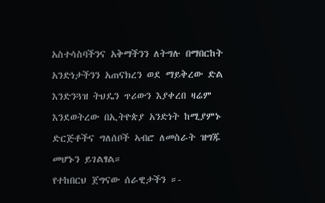አስተሳስባችንና አቅማችንን ለትግሉ በማበርከት አንድነታችንን አጠናክረን ወደ ማይቅረው ድል እንድንጓዝ ትህዴን ጥሪውን እያቀረበ ዛሬም እንደወትረው በኢትዮጵያ አንድነት ከሚያምኑ ድርጅቶችና ግለሰቦች ኣብሮ ለመስራት ዝግጁ መሆኑን ይገልፃል።
የተከበርህ ጀግናው ሰራዊታችን ።-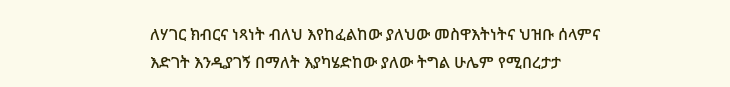ለሃገር ክብርና ነጻነት ብለህ እየከፈልከው ያለህው መስዋእትነትና ህዝቡ ሰላምና እድገት እንዲያገኝ በማለት እያካሄድከው ያለው ትግል ሁሌም የሚበረታታ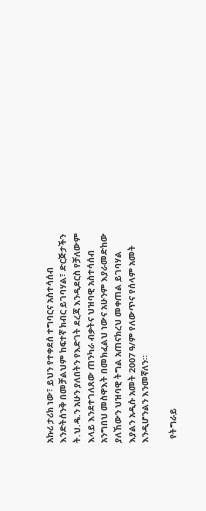አኩሪ ታሪክ ነው፣ ይህን የተቀደሰ ተግባርና አስተሳሰብ እንድትሰንቅ በመቻልህም ከፍተኛ ክብር ይገባሃል፣ ድርጅታችን ት.ህ.ዴ.ን አሁን ያለበትን የእድገት ደረጃ እንዲደርስ የቻለውም እላይ እንደተገለጸው ጠንካራ ብቃትና ህዝባዊ አስተሳሰብ አንግበህ መስዋእት በመክፈልህ ነውና አሁንም እያራመድከው ያለኸውን ህዝባዊ ትግል አጠናክረህ መቀጠል ይገባሃል እያልን አዲሱ አመት 2007 ዓ/ም የለውጥና የሰላም አመት እንዲሆንልን እንመኛለን።

  የትግራይ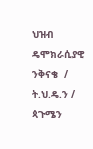ህዝብ ዴሞክራሲያዊ ንቅናቄ  / ት.ህ.ዴ.ን /
ጳጉሜን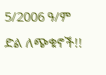5/2006 ዓ/ም
ድል ለጭቁኖች!!